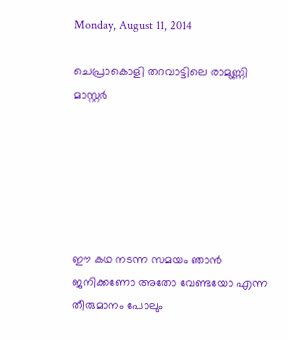Monday, August 11, 2014

ചെപ്രാകൊളി തറവാട്ടിലെ രാമുണ്ണി മാസ്റ്റര്‍






ഈ കഥ നടന്ന സമയം ഞാന്‍ ജനിക്കണോ അതോ വേണ്ടയോ എന്ന തീരുമാനം പോലും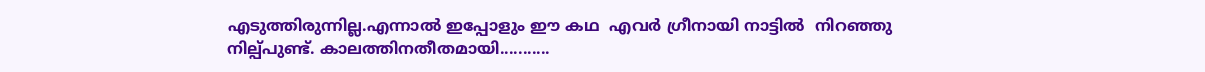എടുത്തിരുന്നില്ല.എന്നാല്‍ ഇപ്പോളും ഈ കഥ  എവര്‍ ഗ്രീനായി നാട്ടില്‍  നിറഞ്ഞു നില്പ്പുണ്ട്. കാലത്തിനതീതമായി...........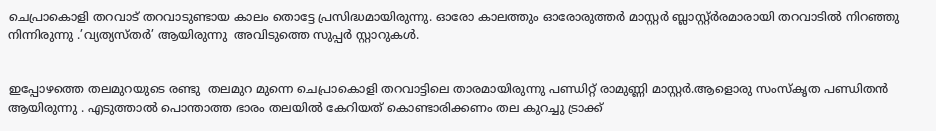ചെപ്രാകൊളി തറവാട് തറവാടുണ്ടായ കാലം തൊട്ടേ പ്രസിദ്ധമായിരുന്നു. ഓരോ കാലത്തും ഓരോരുത്തര്‍ മാസ്റ്റര്‍ ബ്ലാസ്റ്റ്ര്‍രമാരായി തറവാടില്‍ നിറഞ്ഞു നിന്നിരുന്നു .’വ്യത്യസ്തര്‍’ ആയിരുന്നു  അവിടുത്തെ സുപ്പര്‍ സ്റ്റാറുകള്‍.


ഇപ്പോഴത്തെ തലമുറയുടെ രണ്ടു  തലമുറ മുന്നെ ചെപ്രാകൊളി തറവാട്ടിലെ താരമായിരുന്നു പണ്ഡിറ്റ്‌ രാമുണ്ണി മാസ്റ്റര്‍.ആളൊരു സംസ്കൃത പണ്ഡിതന്‍ ആയിരുന്നു . എടുത്താല്‍ പൊന്താത്ത ഭാരം തലയില്‍ കേറിയത് കൊണ്ടാരിക്കണം തല കുറച്ചു ട്രാക്ക്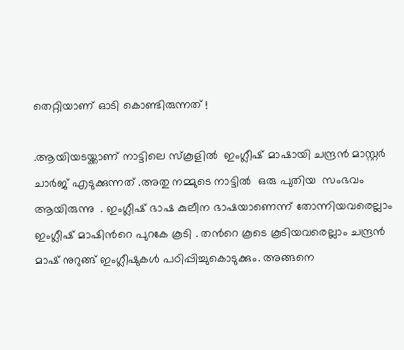തെറ്റിയാണ് ഓടി കൊണ്ടിരുന്നത് !

.ആയിയടയ്ക്കാണ്‌ നാട്ടിലെ സ്കൂളില്‍  ഇംഗ്ലീഷ് മാഷായി ചന്ദ്രന്‍ മാസ്റ്റര്‍ ചാര്‍ജ് എടുക്കുന്നത് .അതു നമ്മുടെ നാട്ടില്‍  ഒരു പുതിയ  സംഭവം ആയിരുന്നു  . ഇംഗ്ലീഷ് ഭാഷ കുലീന ഭാഷയാണെന്ന് തോന്നിയവരെല്ലാം ഇംഗ്ലീഷ് മാഷിന്‍റെ പുറകേ കൂടി . തന്‍റെ കൂടെ കൂടിയവരെല്ലാം ചന്ദ്രന്‍  മാഷ് നുറുങ്ങ് ഇംഗ്ലീഷുകള്‍ പഠിപ്പിച്ചുകൊടുക്കും. അങ്ങനെ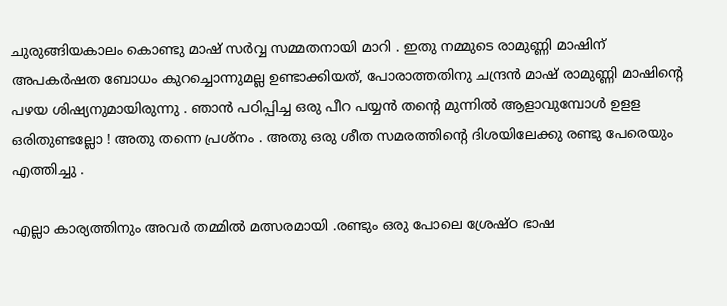ചുരുങ്ങിയകാലം കൊണ്ടു മാഷ് സര്‍വ്വ സമ്മതനായി മാറി . ഇതു നമ്മുടെ രാമുണ്ണി മാഷിന് അപകര്‍ഷത ബോധം കുറച്ചൊന്നുമല്ല ഉണ്ടാക്കിയത്, പോരാത്തതിനു ചന്ദ്രന്‍ മാഷ് രാമുണ്ണി മാഷിന്‍റെ പഴയ ശിഷ്യനുമായിരുന്നു . ഞാന്‍ പഠിപ്പിച്ച ഒരു പീറ പയ്യന്‍ തന്‍റെ മുന്നില്‍ ആളാവുമ്പോള്‍ ഉളള ഒരിതുണ്ടല്ലോ ! അതു തന്നെ പ്രശ്നം . അതു ഒരു ശീത സമരത്തിന്‍റെ ദിശയിലേക്കു രണ്ടു പേരെയും എത്തിച്ചു .

എല്ലാ കാര്യത്തിനും അവര്‍ തമ്മില്‍ മത്സരമായി .രണ്ടും ഒരു പോലെ ശ്രേഷ്ഠ ഭാഷ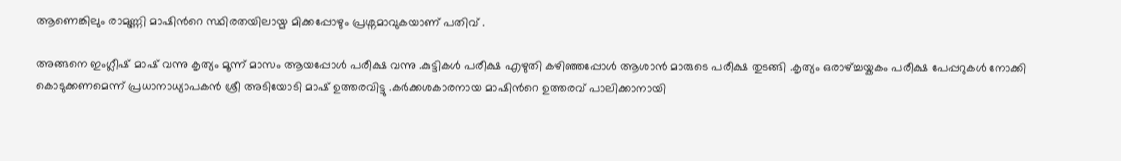ആണെങ്കിലും രാമുണ്ണി മാഷിന്‍റെ സ്ഥിരതയിലായ്മ മിക്കപ്പോഴും പ്രശ്നമാവുകയാണ് പതിവ് .

അങ്ങനെ ഇംഗ്ലീഷ് മാഷ് വന്നു കൃത്യം മൂന്ന് മാസം ആയപ്പോള്‍ പരീക്ഷ വന്നു .കുട്ടികള്‍ പരീക്ഷ എഴുതി കഴിഞ്ഞപ്പോള്‍ ആശാന്‍ മാരുടെ പരീക്ഷ തുടങ്ങി .കൃത്യം ഒരാഴ്ച്ചയ്കകം പരീക്ഷ പേപ്പറുകള്‍ നോക്കി കൊടുക്കണമെന്ന് പ്രധാനാധ്യാപകന്‍ ശ്രീ അടിയോടി മാഷ് ഉത്തരവിട്ടു .കര്‍ക്കശകാരനായ മാഷിന്‍റെ ഉത്തരവ് പാലിക്കാനായി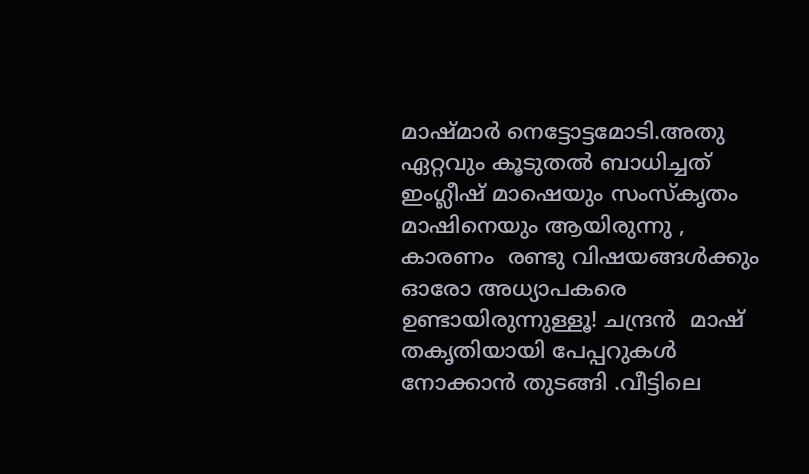മാഷ്മാര്‍ നെട്ടോട്ടമോടി.അതു ഏറ്റവും കൂടുതല്‍ ബാധിച്ചത് ഇംഗ്ലീഷ് മാഷെയും സംസ്കൃതം മാഷിനെയും ആയിരുന്നു , കാരണം  രണ്ടു വിഷയങ്ങള്‍ക്കും ഓരോ അധ്യാപകരെ ഉണ്ടായിരുന്നുള്ളൂ! ചന്ദ്രന്‍  മാഷ് തകൃതിയായി പേപ്പറുകള്‍ നോക്കാന്‍ തുടങ്ങി .വീട്ടിലെ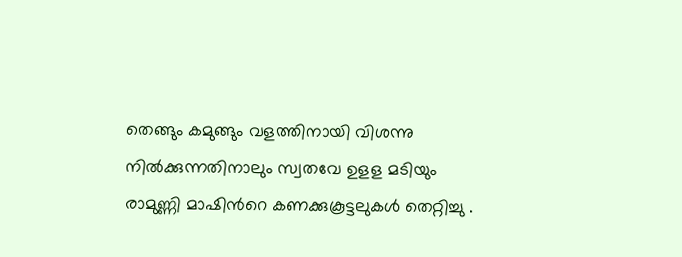തെങ്ങും കമുങ്ങും വളത്തിനായി വിശന്നു നില്‍ക്കുന്നതിനാലും സ്വതവേ ഉളള മടിയും രാമുണ്ണി മാഷിന്‍റെ കണക്കുകൂട്ടലുകള്‍ തെറ്റിച്ചു .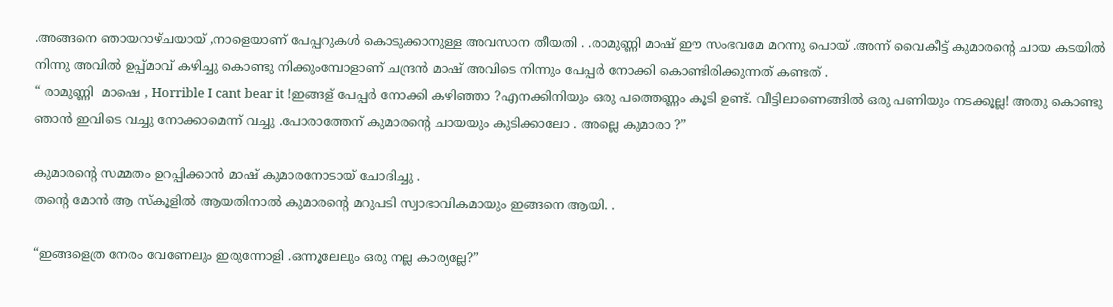.അങ്ങനെ ഞായറാഴ്ചയായ് ,നാളെയാണ് പേപ്പറുകള്‍ കൊടുക്കാനുള്ള അവസാന തീയതി . .രാമുണ്ണി മാഷ് ഈ സംഭവമേ മറന്നു പൊയ് .അന്ന് വൈകീട്ട് കുമാരന്‍റെ ചായ കടയില്‍ നിന്നു അവില്‍ ഉപ്പ്മാവ്‌ കഴിച്ചു കൊണ്ടു നിക്കുംമ്പോളാണ് ചന്ദ്രന്‍ മാഷ് അവിടെ നിന്നും പേപ്പര്‍ നോക്കി കൊണ്ടിരിക്കുന്നത് കണ്ടത് .
“ രാമുണ്ണി  മാഷെ , Horrible I cant bear it !ഇങ്ങള് പേപ്പര്‍ നോക്കി കഴിഞ്ഞാ ?എനക്കിനിയും ഒരു പത്തെണ്ണം കൂടി ഉണ്ട്. വീട്ടിലാണെങ്ങില്‍ ഒരു പണിയും നടക്കൂല്ല! അതു കൊണ്ടു ഞാന്‍ ഇവിടെ വച്ചു നോക്കാമെന്ന് വച്ചു .പോരാത്തേന് കുമാരന്‍റെ ചായയും കുടിക്കാലോ . അല്ലെ കുമാരാ ?”

കുമാരന്‍റെ സമ്മതം ഉറപ്പിക്കാന്‍ മാഷ് കുമാരനോടായ് ചോദിച്ചു .
തന്‍റെ മോന്‍ ആ സ്കൂളില്‍ ആയതിനാല്‍ കുമാരന്‍റെ മറുപടി സ്വാഭാവികമായും ഇങ്ങനെ ആയി. .

“ഇങ്ങളെത്ര നേരം വേണേലും ഇരുന്നോളി .ഒന്നൂലേലും ഒരു നല്ല കാര്യല്ലേ?”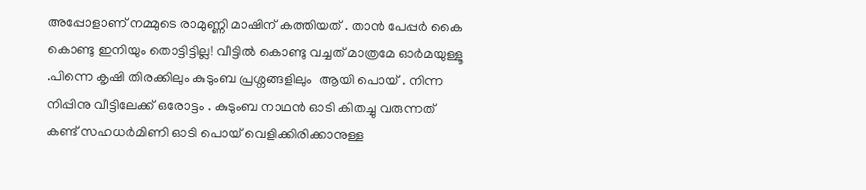അപ്പോളാണ് നമ്മുടെ രാമുണ്ണി മാഷിന് കത്തിയത് . താന്‍ പേപ്പര്‍ കൈ കൊണ്ടു ഇനിയും തൊട്ടിട്ടില്ല! വീട്ടില്‍ കൊണ്ടു വച്ചത് മാത്രമേ ഓര്‍മയുള്ളൂ .പിന്നെ കൃഷി തിരക്കിലും കുടുംബ പ്രശ്നങ്ങളിലും  ആയി പൊയ് . നിന്ന നിപ്പിനു വീട്ടിലേക്ക് ഒരോട്ടം . കുടുംബ നാഥന്‍ ഓടി കിതച്ചു വരുന്നത് കണ്ട് സഹധര്‍മിണി ഓടി പൊയ് വെളിക്കിരിക്കാനുള്ള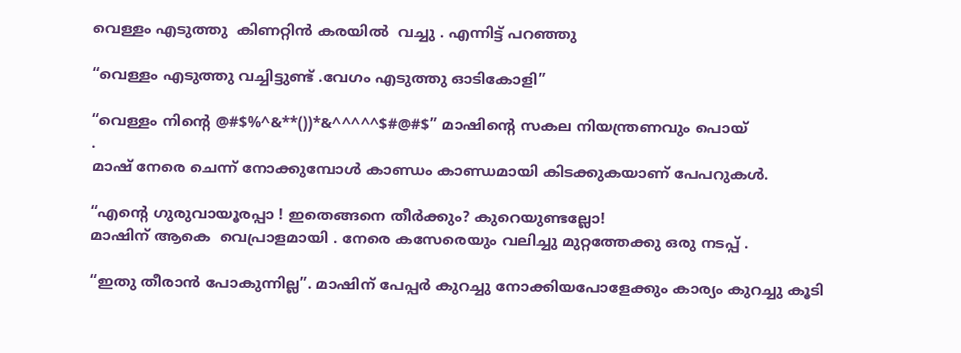വെള്ളം എടുത്തു  കിണറ്റിന്‍ കരയില്‍  വച്ചു . എന്നിട്ട് പറഞ്ഞു

“വെള്ളം എടുത്തു വച്ചിട്ടുണ്ട് .വേഗം എടുത്തു ഓടികോളി”

“വെള്ളം നിന്‍റെ @#$%^&**())*&^^^^^$#@#$” മാഷിന്‍റെ സകല നിയന്ത്രണവും പൊയ്
.
മാഷ് നേരെ ചെന്ന് നോക്കുമ്പോള്‍ കാണ്ഡം കാണ്ഡമായി കിടക്കുകയാണ് പേപറുകള്‍.

“എന്‍റെ ഗുരുവായൂരപ്പാ ! ഇതെങ്ങനെ തീര്‍ക്കും? കുറെയുണ്ടല്ലോ!
മാഷിന് ആകെ  വെപ്രാളമായി . നേരെ കസേരെയും വലിച്ചു മുറ്റത്തേക്കു ഒരു നടപ്പ് .

“ഇതു തീരാന്‍ പോകുന്നില്ല”. മാഷിന് പേപ്പര്‍ കുറച്ചു നോക്കിയപോളേക്കും കാര്യം കുറച്ചു കൂടി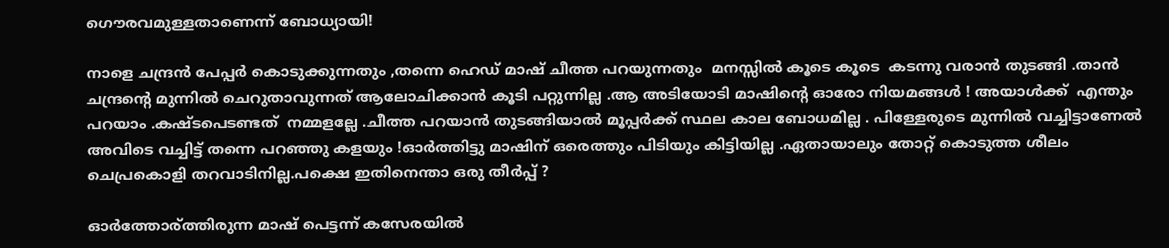ഗൌരവമുള്ളതാണെന്ന് ബോധ്യായി!

നാളെ ചന്ദ്രന്‍ പേപ്പര്‍ കൊടുക്കുന്നതും ,തന്നെ ഹെഡ് മാഷ് ചീത്ത പറയുന്നതും  മനസ്സില്‍ കൂടെ കൂടെ  കടന്നു വരാന്‍ തുടങ്ങി .താന്‍ ചന്ദ്രന്റെ മുന്നില്‍ ചെറുതാവുന്നത്‌ ആലോചിക്കാന്‍ കൂടി പറ്റുന്നില്ല .ആ അടിയോടി മാഷിന്‍റെ ഓരോ നിയമങ്ങള്‍ ! അയാള്‍ക്ക്  എന്തും പറയാം .കഷ്ടപെടണ്ടത്  നമ്മളല്ലേ .ചീത്ത പറയാന്‍ തുടങ്ങിയാല്‍ മൂപ്പര്‍ക്ക് സ്ഥല കാല ബോധമില്ല . പിള്ളേരുടെ മുന്നില്‍ വച്ചിട്ടാണേല്‍ അവിടെ വച്ചിട്ട് തന്നെ പറഞ്ഞു കളയും !ഓര്‍ത്തിട്ടു മാഷിന് ഒരെത്തും പിടിയും കിട്ടിയില്ല .ഏതായാലും തോറ്റ് കൊടുത്ത ശീലം ചെപ്രകൊളി തറവാടിനില്ല.പക്ഷെ ഇതിനെന്താ ഒരു തീര്‍പ്പ് ?

ഓര്‍ത്തോര്ത്തിരുന്ന മാഷ് പെട്ടന്ന് കസേരയില്‍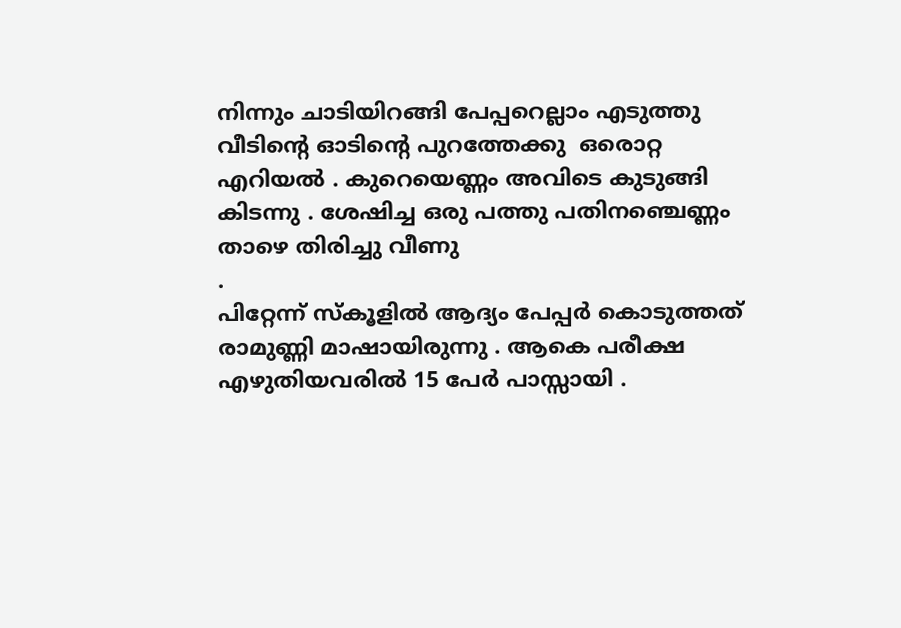നിന്നും ചാടിയിറങ്ങി പേപ്പറെല്ലാം എടുത്തു വീടിന്‍റെ ഓടിന്‍റെ പുറത്തേക്കു  ഒരൊറ്റ എറിയല്‍ . കുറെയെണ്ണം അവിടെ കുടുങ്ങി കിടന്നു . ശേഷിച്ച ഒരു പത്തു പതിനഞ്ചെണ്ണം താഴെ തിരിച്ചു വീണു
.
പിറ്റേന്ന് സ്കൂളില്‍ ആദ്യം പേപ്പര്‍ കൊടുത്തത് രാമുണ്ണി മാഷായിരുന്നു . ആകെ പരീക്ഷ എഴുതിയവരില്‍ 15 പേര്‍ പാസ്സായി .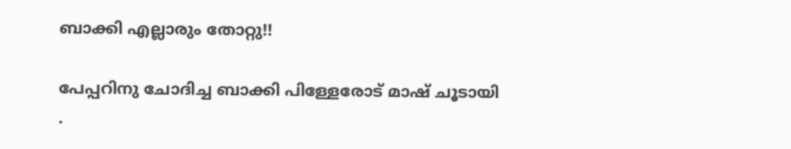ബാക്കി എല്ലാരും തോറ്റു!!

പേപ്പറിനു ചോദിച്ച ബാക്കി പിള്ളേരോട് മാഷ് ചൂടായി
.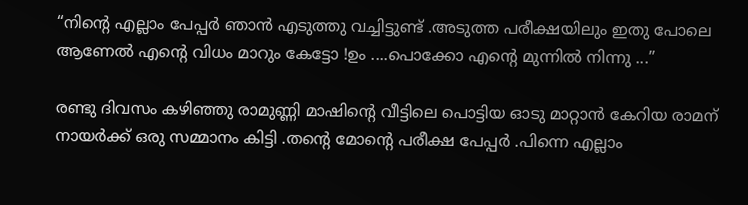“നിന്‍റെ എല്ലാം പേപ്പര്‍ ഞാന്‍ എടുത്തു വച്ചിട്ടുണ്ട് .അടുത്ത പരീക്ഷയിലും ഇതു പോലെ ആണേല്‍ എന്‍റെ വിധം മാറും കേട്ടോ !ഉം ....പൊക്കോ എന്‍റെ മുന്നില്‍ നിന്നു ...”

രണ്ടു ദിവസം കഴിഞ്ഞു രാമുണ്ണി മാഷിന്‍റെ വീട്ടിലെ പൊട്ടിയ ഓടു മാറ്റാന്‍ കേറിയ രാമന് നായര്‍ക്ക് ഒരു സമ്മാനം കിട്ടി .തന്‍റെ മോന്റെ പരീക്ഷ പേപ്പര്‍ .പിന്നെ എല്ലാം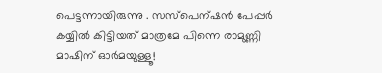പെട്ടന്നായിരുന്നു . സസ്പെന്ഷന്‍ പേപ്പര്‍ കയ്യില്‍ കിട്ടിയത് മാത്രമേ പിന്നെ രാമുണ്ണി മാഷിന് ഓര്‍മയുള്ളൂ!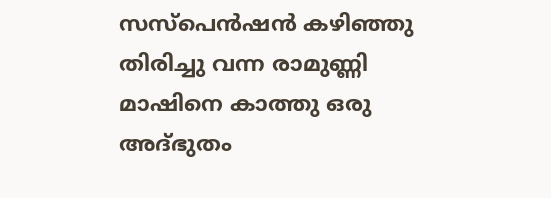സസ്പെന്‍ഷന്‍ കഴിഞ്ഞു തിരിച്ചു വന്ന രാമുണ്ണി മാഷിനെ കാത്തു ഒരു അദ്ഭുതം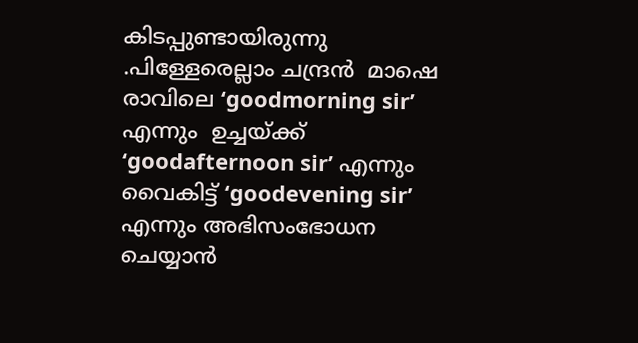കിടപ്പുണ്ടായിരുന്നു .പിള്ളേരെല്ലാം ചന്ദ്രന്‍  മാഷെ രാവിലെ ‘goodmorning sir’ എന്നും  ഉച്ചയ്ക്ക് ‘goodafternoon sir’ എന്നും വൈകിട്ട് ‘goodevening sir’ എന്നും അഭിസംഭോധന ചെയ്യാന്‍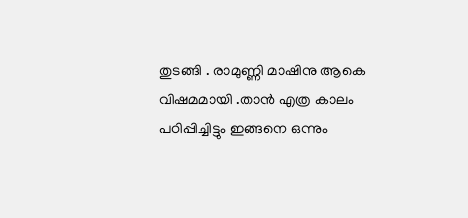തുടങ്ങി . രാമുണ്ണി മാഷിനു ആകെ വിഷമമായി .താന്‍ എത്ര കാലം പഠിപ്പിച്ചിട്ടും ഇങ്ങനെ ഒന്നും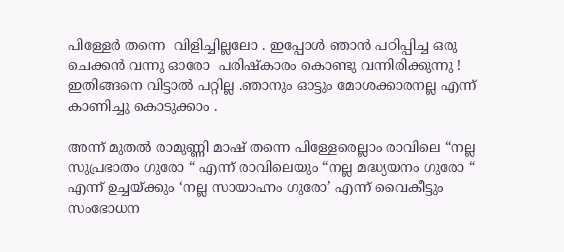പിള്ളേര്‍ തന്നെ  വിളിച്ചില്ലലോ . ഇപ്പോള്‍ ഞാന്‍ പഠിപ്പിച്ച ഒരു ചെക്കന്‍ വന്നു ഓരോ  പരിഷ്കാരം കൊണ്ടു വന്നിരിക്കുന്നു ! ഇതിങ്ങനെ വിട്ടാല്‍ പറ്റില്ല .ഞാനും ഓട്ടും മോശക്കാരനല്ല എന്ന് കാണിച്ചു കൊടുക്കാം .

അന്ന് മുതല്‍ രാമുണ്ണി മാഷ് തന്നെ പിള്ളേരെല്ലാം രാവിലെ “നല്ല സുപ്രഭാതം ഗുരോ “ എന്ന് രാവിലെയും “നല്ല മദ്ധ്യയനം ഗുരോ “ എന്ന് ഉച്ചയ്ക്കും ‘നല്ല സായാഹ്നം ഗുരോ’ എന്ന് വൈകീട്ടും സംഭോധന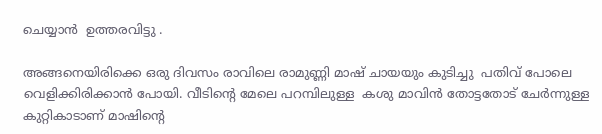ചെയ്യാന്‍  ഉത്തരവിട്ടു .

അങ്ങനെയിരിക്കെ ഒരു ദിവസം രാവിലെ രാമുണ്ണി മാഷ് ചായയും കുടിച്ചു  പതിവ് പോലെ  വെളിക്കിരിക്കാന്‍ പോയി. വീടിന്‍റെ മേലെ പറമ്പിലുള്ള  കശു മാവിന്‍ തോട്ടതോട് ചേര്‍ന്നുള്ള  കുറ്റികാടാണ് മാഷിന്‍റെ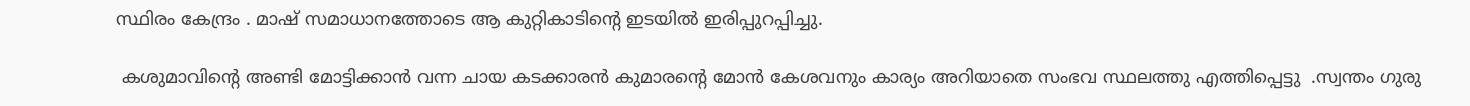സ്ഥിരം കേന്ദ്രം . മാഷ് സമാധാനത്തോടെ ആ കുറ്റികാടിന്‍റെ ഇടയില്‍ ഇരിപ്പുറപ്പിച്ചു.

 കശുമാവിന്‍റെ അണ്ടി മോട്ടിക്കാന്‍ വന്ന ചായ കടക്കാരന്‍ കുമാരന്‍റെ മോന്‍ കേശവനും കാര്യം അറിയാതെ സംഭവ സ്ഥലത്തു എത്തിപ്പെട്ടു  .സ്വന്തം ഗുരു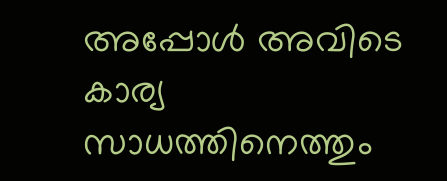അപ്പോള്‍ അവിടെ കാര്യ സാധത്തിനെത്തും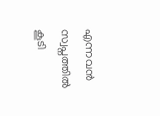എന്നവന്‍ സ്വപ്നത്തില്‍ കൂടി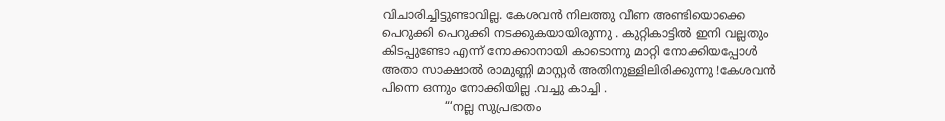വിചാരിച്ചിട്ടുണ്ടാവില്ല. കേശവന്‍ നിലത്തു വീണ അണ്ടിയൊക്കെ പെറുക്കി പെറുക്കി നടക്കുകയായിരുന്നു . കുറ്റികാട്ടില്‍ ഇനി വല്ലതും കിടപ്പുണ്ടോ എന്ന് നോക്കാനായി കാടൊന്നു മാറ്റി നോക്കിയപ്പോള്‍ അതാ സാക്ഷാല്‍ രാമുണ്ണി മാസ്റ്റര്‍ അതിനുള്ളിലിരിക്കുന്നു !കേശവന്‍ പിന്നെ ഒന്നും നോക്കിയില്ല .വച്ചു കാച്ചി .
                 “‘നല്ല സുപ്രഭാതം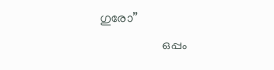ഗുരോ”
                    ഒപ്പം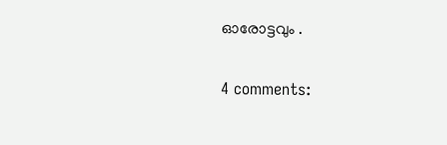ഓരോട്ടവും .

4 comments: